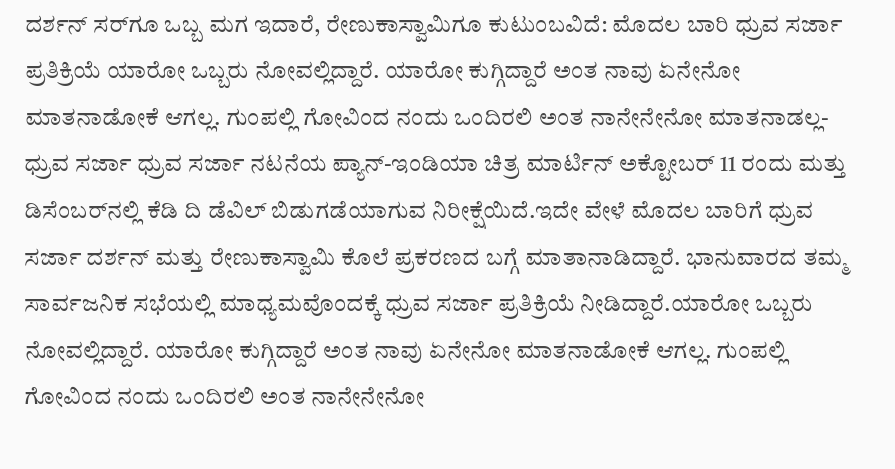ದರ್ಶನ್ ಸರ್‌ಗೂ ಒಬ್ಬ ಮಗ ಇದಾರೆ, ರೇಣುಕಾಸ್ವಾಮಿಗೂ ಕುಟುಂಬವಿದೆ: ಮೊದಲ ಬಾರಿ ಧ್ರುವ ಸರ್ಜಾ ಪ್ರತಿಕ್ರಿಯೆ ಯಾರೋ ಒಬ್ಬರು ನೋವಲ್ಲಿದ್ದಾರೆ. ಯಾರೋ ಕುಗ್ಗಿದ್ದಾರೆ ಅಂತ ನಾವು ಏನೇನೋ ಮಾತನಾಡೋಕೆ ಆಗಲ್ಲ. ಗುಂಪಲ್ಲಿ ಗೋವಿಂದ ನಂದು ಒಂದಿರಲಿ ಅಂತ ನಾನೇನೇನೋ ಮಾತನಾಡಲ್ಲ- ಧ್ರುವ ಸರ್ಜಾ ಧ್ರುವ ಸರ್ಜಾ ನಟನೆಯ ಪ್ಯಾನ್-ಇಂಡಿಯಾ ಚಿತ್ರ ಮಾರ್ಟಿನ್ ಅಕ್ಟೋಬರ್ 11 ರಂದು ಮತ್ತು ಡಿಸೆಂಬರ್‌ನಲ್ಲಿ ಕೆಡಿ ದಿ ಡೆವಿಲ್ ಬಿಡುಗಡೆಯಾಗುವ ನಿರೀಕ್ಷೆಯಿದೆ.ಇದೇ ವೇಳೆ ಮೊದಲ ಬಾರಿಗೆ ಧ್ರುವ ಸರ್ಜಾ ದರ್ಶನ್ ಮತ್ತು ರೇಣುಕಾಸ್ವಾಮಿ ಕೊಲೆ ಪ್ರಕರಣದ ಬಗ್ಗೆ ಮಾತಾನಾಡಿದ್ದಾರೆ. ಭಾನುವಾರದ ತಮ್ಮ ಸಾರ್ವಜನಿಕ ಸಭೆಯಲ್ಲಿ ಮಾಧ್ಯಮವೊಂದಕ್ಕೆ ಧ್ರುವ ಸರ್ಜಾ ಪ್ರತಿಕ್ರಿಯೆ ನೀಡಿದ್ದಾರೆ.ಯಾರೋ ಒಬ್ಬರು ನೋವಲ್ಲಿದ್ದಾರೆ. ಯಾರೋ ಕುಗ್ಗಿದ್ದಾರೆ ಅಂತ ನಾವು ಏನೇನೋ ಮಾತನಾಡೋಕೆ ಆಗಲ್ಲ. ಗುಂಪಲ್ಲಿ ಗೋವಿಂದ ನಂದು ಒಂದಿರಲಿ ಅಂತ ನಾನೇನೇನೋ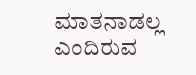ಮಾತನಾಡಲ್ಲ ಎಂದಿರುವ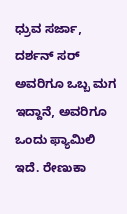ಧ್ರುವ ಸರ್ಜಾ, ದರ್ಶನ್ ಸರ್ ಅವರಿಗೂ ಒಬ್ಬ ಮಗ ಇದ್ದಾನೆ, ಅವರಿಗೂ ಒಂದು ಫ್ಯಾಮಿಲಿ ಇದೆ. ರೇಣುಕಾ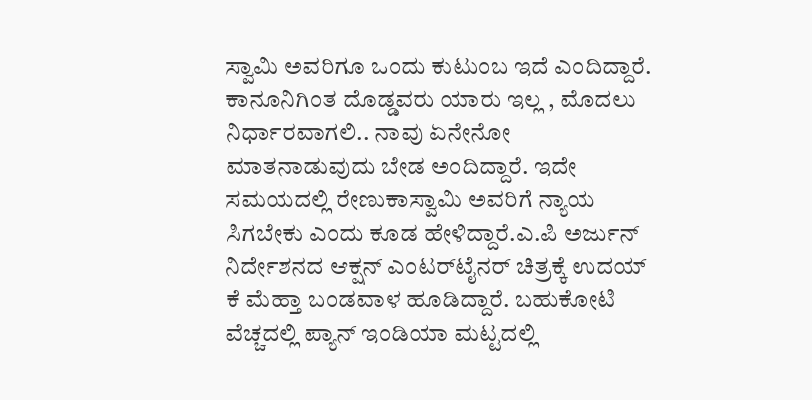ಸ್ವಾಮಿ ಅವರಿಗೂ ಒಂದು ಕುಟುಂಬ ಇದೆ ಎಂದಿದ್ದಾರೆ. ಕಾನೂನಿಗಿಂತ ದೊಡ್ಡವರು ಯಾರು ಇಲ್ಲ , ಮೊದಲು ನಿರ್ಧಾರವಾಗಲಿ.. ನಾವು ಏನೇನೋ ಮಾತನಾಡುವುದು ಬೇಡ ಅಂದಿದ್ದಾರೆ. ಇದೇ ಸಮಯದಲ್ಲಿ ರೇಣುಕಾಸ್ವಾಮಿ ಅವರಿಗೆ ನ್ಯಾಯ ಸಿಗಬೇಕು ಎಂದು ಕೂಡ ಹೇಳಿದ್ದಾರೆ.ಎ.ಪಿ ಅರ್ಜುನ್ ನಿರ್ದೇಶನದ ಆಕ್ಷನ್ ಎಂಟರ್‌ಟೈನರ್ ಚಿತ್ರಕ್ಕೆ ಉದಯ್ ಕೆ ಮೆಹ್ತಾ ಬಂಡವಾಳ ಹೂಡಿದ್ದಾರೆ. ಬಹುಕೋಟಿ ವೆಚ್ಚದಲ್ಲಿ ಪ್ಯಾನ್ ಇಂಡಿಯಾ ಮಟ್ಟದಲ್ಲಿ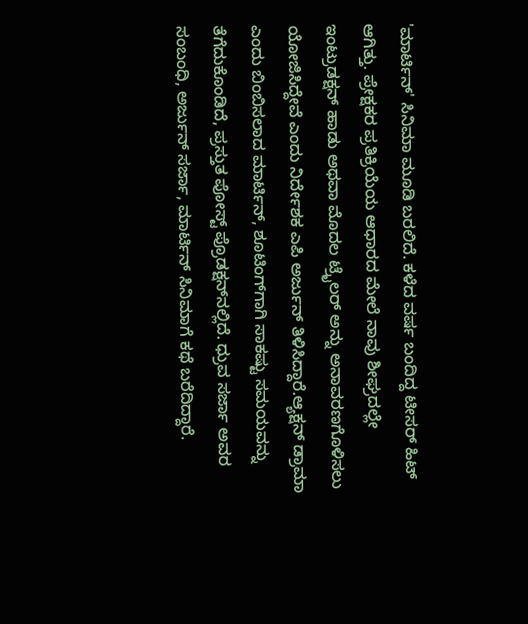'ಮಾರ್ಟಿನ್' ಸಿನಿಮಾ ಮೂಡಿ ಬರಲಿದೆ. ಕಳೆದ ವರ್ಷ ಬಂದಿದ್ದ ಟೀಸರ್ ಹಿಟ್ ಆಗಿತ್ತು. ಪ್ರೇಕ್ಷಕರ ಪ್ರತಿಕ್ರಿಯೆಯ ಆಧಾರದ ಮೇಲೆ ನಾವು ಶೀಘ್ರದಲ್ಲೇ ಇಂಟ್ರುಡಕ್ಷನ್ ಹಾಡು ಅಥವಾ ಮೊದಲ ಟ್ರೈಲರ್ ಅನ್ನು ಅನಾವರಣಗೊಳಿಸಲು ಯೋಜಿಸಿದ್ದೇವೆ ಎಂದು ನಿರ್ದೇಶಕ ಎಪಿ ಅರ್ಜುನ್ ತಿಳಿಸಿದ್ದಾರೆ.ಆ್ಯಕ್ಷನ್ ಡ್ರಾಮಾ ಎಂದು ಬಿಂಬಿಸಲಾದ ಮಾರ್ಟಿನ್, ಶೂಟಿಂಗ್‌ಗಾಗಿ ಸಾಕಷ್ಟು ಸಮಯವನ್ನು ತೆಗೆದುಕೊಂಡಿದೆ, ಪ್ರಸ್ತುತ ಪೋಸ್ಟ್ ಪ್ರೊಡಕ್ಷನ್‌ನಲ್ಲಿದೆ. ಧ್ರುವ ಸರ್ಜಾ ಅವರ ಸಂಬಂಧಿ, ಅರ್ಜುನ್ ಸರ್ಜಾ, ಮಾರ್ಟಿನ್ ಸಿನಿಮಾಗೆ ಕಥೆ ಬರೆದಿದ್ದಾರೆ.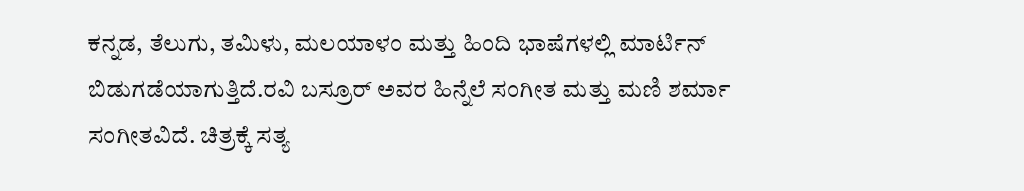ಕನ್ನಡ, ತೆಲುಗು, ತಮಿಳು, ಮಲಯಾಳಂ ಮತ್ತು ಹಿಂದಿ ಭಾಷೆಗಳಲ್ಲಿ ಮಾರ್ಟಿನ್ ಬಿಡುಗಡೆಯಾಗುತ್ತಿದೆ.ರವಿ ಬಸ್ರೂರ್ ಅವರ ಹಿನ್ನೆಲೆ ಸಂಗೀತ ಮತ್ತು ಮಣಿ ಶರ್ಮಾ ಸಂಗೀತವಿದೆ. ಚಿತ್ರಕ್ಕೆ ಸತ್ಯ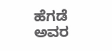ಹೆಗಡೆ ಅವರ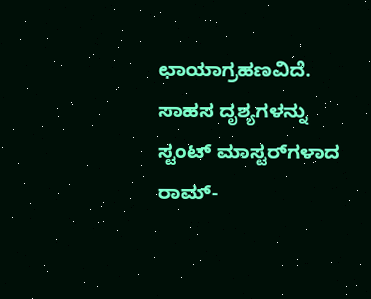ಛಾಯಾಗ್ರಹಣವಿದೆ. ಸಾಹಸ ದೃಶ್ಯಗಳನ್ನು ಸ್ಟಂಟ್ ಮಾಸ್ಟರ್‌ಗಳಾದ ರಾಮ್-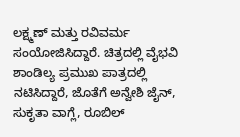ಲಕ್ಷ್ಮಣ್ ಮತ್ತು ರವಿವರ್ಮ ಸಂಯೋಜಿಸಿದ್ದಾರೆ. ಚಿತ್ರದಲ್ಲಿ ವೈಭವಿ ಶಾಂಡಿಲ್ಯ ಪ್ರಮುಖ ಪಾತ್ರದಲ್ಲಿ ನಟಿಸಿದ್ದಾರೆ, ಜೊತೆಗೆ ಅನ್ವೇಶಿ ಜೈನ್, ಸುಕೃತಾ ವಾಗ್ಲೆ, ರೂಬಿಲ್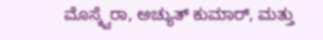ಮೊಸ್ಕ್ವೆರಾ, ಅಚ್ಯುತ್ ಕುಮಾರ್, ಮತ್ತು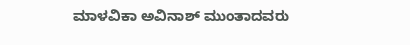ಮಾಳವಿಕಾ ಅವಿನಾಶ್ ಮುಂತಾದವರು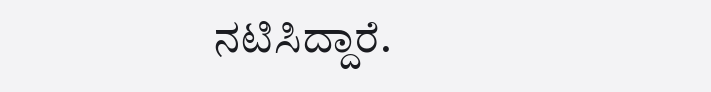ನಟಿಸಿದ್ದಾರೆ.